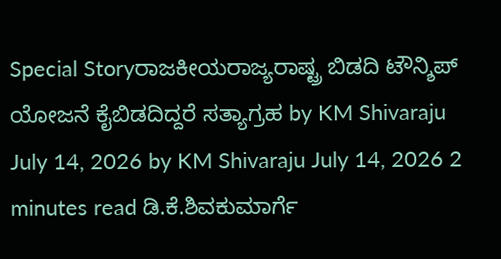Special Storyರಾಜಕೀಯರಾಜ್ಯರಾಷ್ಟ್ರ ಬಿಡದಿ ಟೌನ್ಶಿಪ್ ಯೋಜನೆ ಕೈಬಿಡದಿದ್ದರೆ ಸತ್ಯಾಗ್ರಹ by KM Shivaraju July 14, 2026 by KM Shivaraju July 14, 2026 2 minutes read ಡಿ.ಕೆ.ಶಿವಕುಮಾರ್ಗೆ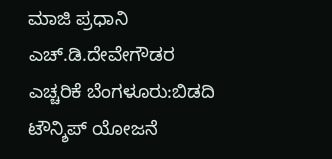ಮಾಜಿ ಪ್ರಧಾನಿ ಎಚ್.ಡಿ.ದೇವೇಗೌಡರ ಎಚ್ಚರಿಕೆ ಬೆಂಗಳೂರು:ಬಿಡದಿ ಟೌನ್ಶಿಪ್ ಯೋಜನೆ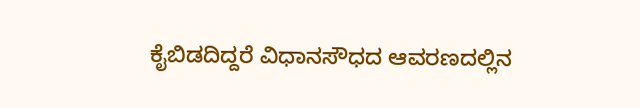ಕೈಬಿಡದಿದ್ದರೆ ವಿಧಾನಸೌಧದ ಆವರಣದಲ್ಲಿನ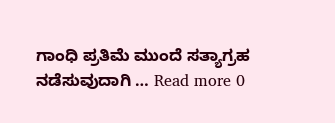ಗಾಂಧಿ ಪ್ರತಿಮೆ ಮುಂದೆ ಸತ್ಯಾಗ್ರಹ ನಡೆಸುವುದಾಗಿ … Read more 0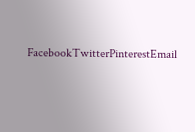FacebookTwitterPinterestEmail